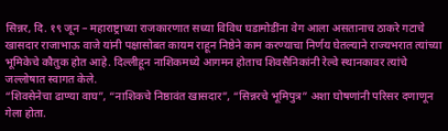सिन्नर, दि. १९ जून – महाराष्ट्राच्या राजकारणात सध्या विविध घडामोडींना वेग आला असतानाच ठाकरे गटाचे खासदार राजाभाऊ वाजे यांनी पक्षासोबत कायम राहून निष्ठेने काम करण्याचा निर्णय घेतल्याने राज्यभरात त्यांच्या भूमिकेचे कौतुक होत आहे. दिल्लीहून नाशिकमध्ये आगमन होताच शिवसैनिकांनी रेल्वे स्थानकावर त्यांचे जल्लोषात स्वागत केले.
“शिवसेनेचा ढाण्या वाघ”, “नाशिकचे निष्ठावंत खासदार”, “सिन्नरचे भूमिपुत्र” अशा घोषणांनी परिसर दणाणून गेला होता.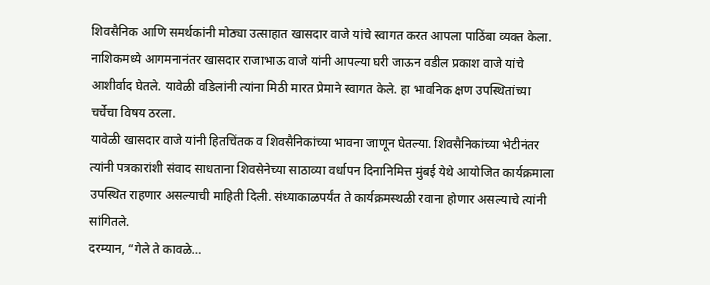शिवसैनिक आणि समर्थकांनी मोठ्या उत्साहात खासदार वाजे यांचे स्वागत करत आपला पाठिंबा व्यक्त केला.
नाशिकमध्ये आगमनानंतर खासदार राजाभाऊ वाजे यांनी आपल्या घरी जाऊन वडील प्रकाश वाजे यांचे आशीर्वाद घेतले. यावेळी वडिलांनी त्यांना मिठी मारत प्रेमाने स्वागत केले. हा भावनिक क्षण उपस्थितांच्या चर्चेचा विषय ठरला.
यावेळी खासदार वाजे यांनी हितचिंतक व शिवसैनिकांच्या भावना जाणून घेतल्या. शिवसैनिकांच्या भेटीनंतर त्यांनी पत्रकारांशी संवाद साधताना शिवसेनेच्या साठाव्या वर्धापन दिनानिमित्त मुंबई येथे आयोजित कार्यक्रमाला उपस्थित राहणार असल्याची माहिती दिली. संध्याकाळपर्यंत ते कार्यक्रमस्थळी रवाना होणार असल्याचे त्यांनी सांगितले.
दरम्यान, “गेले ते कावळे…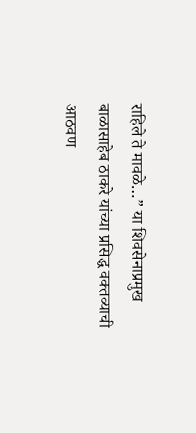राहिले ते मावळे…” या शिवसेनाप्रमुख बाळासाहेब ठाकरे यांच्या प्रसिद्ध वक्तव्याची आठवण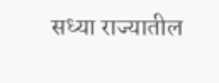सध्या राज्यातील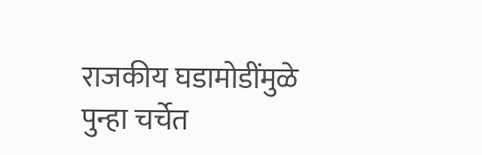राजकीय घडामोडींमुळे पुन्हा चर्चेत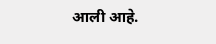आली आहे.